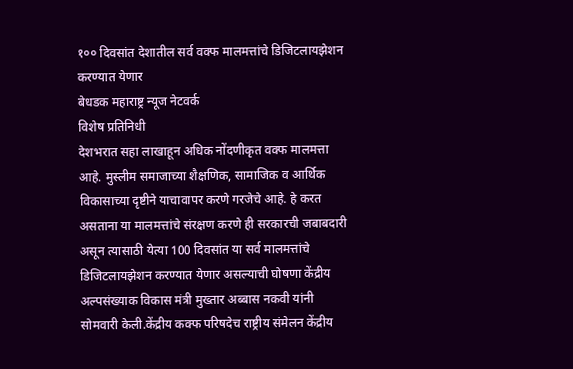१०० दिवसांत देशातील सर्व वक्फ मालमत्तांचे डिजिटलायझेशन करण्यात येणार
बेधडक महाराष्ट्र न्यूज नेटवर्क
विशेष प्रतिनिधी
देशभरात सहा लाखाहून अधिक नोंदणीकृत वक्फ मालमत्ता आहे. मुस्लीम समाजाच्या शैक्षणिक, सामाजिक व आर्थिक विकासाच्या दृष्टीने याचावापर करणे गरजेचे आहे. हे करत असताना या मालमत्तांचे संरक्षण करणे ही सरकारची जबाबदारी असून त्यासाठी येत्या 100 दिवसांत या सर्व मालमत्तांचे डिजिटलायझेशन करण्यात येणार असल्याची घोषणा केंद्रीय अल्पसंख्याक विकास मंत्री मुख्तार अब्बास नकवी यांनी सोमवारी केली.केंद्रीय कक्फ परिषदेच राष्ट्रीय संमेलन केंद्रीय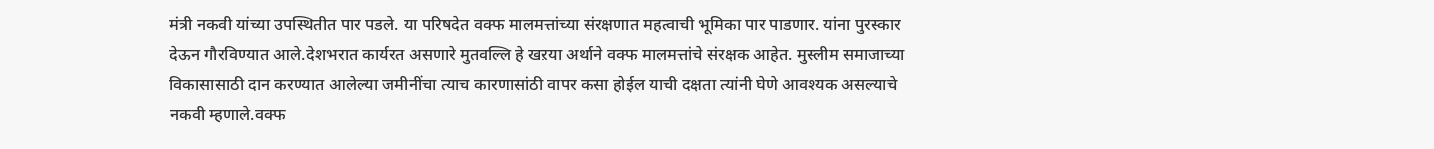मंत्री नकवी यांच्या उपस्थितीत पार पडले. या परिषदेत वक्फ मालमत्तांच्या संरक्षणात महत्वाची भूमिका पार पाडणार. यांना पुरस्कार देऊन गौरविण्यात आले.देशभरात कार्यरत असणारे मुतवल्लि हे खऱया अर्थाने वक्फ मालमत्तांचे संरक्षक आहेत. मुस्लीम समाजाच्या विकासासाठी दान करण्यात आलेल्या जमीनींचा त्याच कारणासांठी वापर कसा होईल याची दक्षता त्यांनी घेणे आवश्यक असल्याचे नकवी म्हणाले.वक्फ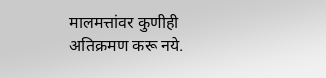मालमत्तांवर कुणीही अतिक्रमण करू नये.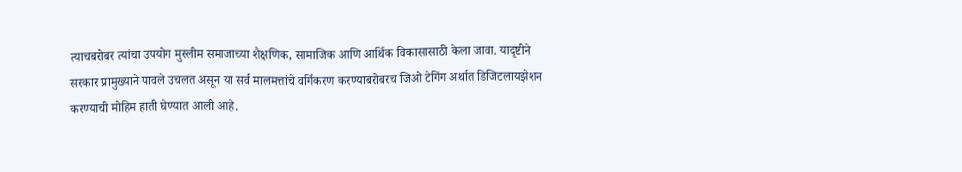त्याचबरोबर त्यांचा उपयोग मुस्लीम समाजाच्या शैक्षणिक, सामाजिक आणि आर्थिक विकासासाठी केला जावा. यादृष्टीने सरकार प्रामुख्याने पावले उचलत असून या सर्व मालमत्तांचे वर्गिकरण करण्याबरोबरच जिओ टेगिंग अर्थात डिजिटलायझेशन करण्याची मोहिम हाती घेण्यात आली आहे.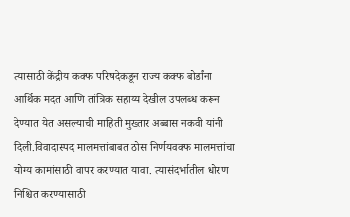त्यासाठी केंद्रीय कक्फ परिषदेकडून राज्य कक्फ बोर्डांना आर्थिक मदत आणि तांत्रिक सहाय्य देखील उपलब्ध करून देण्यात येत असल्याची माहिती मुख्तार अब्बास नकवी यांनी दिली.विवादास्पद मालमत्तांबाबत ठोस निर्णयवक्फ मालमत्तांचा योग्य कामांसाठी वापर करण्यात यावा. त्यासंदर्भातील धोरण निश्चित करण्यासाठी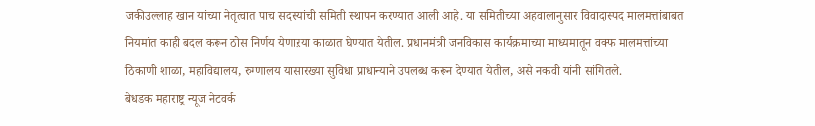जकीउल्लाह खान यांच्या नेतृत्वात पाच सदस्यांची समिती स्थापन करण्यात आली आहे. या समितीच्या अहवालानुसार विवादास्पद मालमत्तांबाबत नियमांत काही बदल करून ठोस निर्णय येणाऱया काळात घेण्यात येतील. प्रधानमंत्री जनविकास कार्यक्रमाच्या माध्यमातून वक्फ मालमत्तांच्या ठिकाणी शाळा, महाविद्यालय, रुग्णालय यासारख्या सुविधा प्राधान्याने उपलब्ध करून देण्यात येतील, असे नकवी यांनी सांगितले.
बेधडक महाराष्ट्र न्यूज नेटवर्क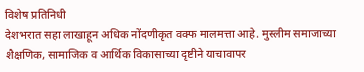विशेष प्रतिनिधी
देशभरात सहा लाखाहून अधिक नोंदणीकृत वक्फ मालमत्ता आहे. मुस्लीम समाजाच्या शैक्षणिक, सामाजिक व आर्थिक विकासाच्या दृष्टीने याचावापर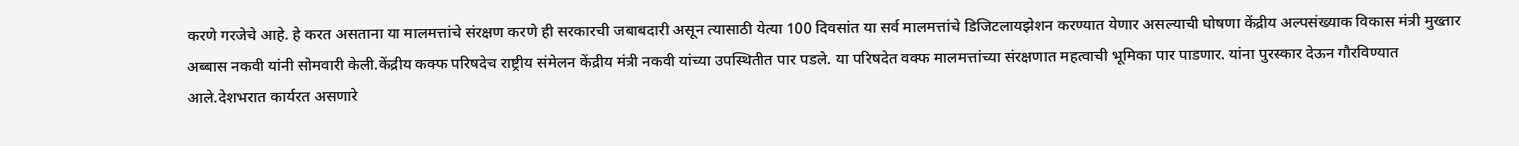करणे गरजेचे आहे. हे करत असताना या मालमत्तांचे संरक्षण करणे ही सरकारची जबाबदारी असून त्यासाठी येत्या 100 दिवसांत या सर्व मालमत्तांचे डिजिटलायझेशन करण्यात येणार असल्याची घोषणा केंद्रीय अल्पसंख्याक विकास मंत्री मुख्तार अब्बास नकवी यांनी सोमवारी केली.केंद्रीय कक्फ परिषदेच राष्ट्रीय संमेलन केंद्रीय मंत्री नकवी यांच्या उपस्थितीत पार पडले. या परिषदेत वक्फ मालमत्तांच्या संरक्षणात महत्वाची भूमिका पार पाडणार. यांना पुरस्कार देऊन गौरविण्यात आले.देशभरात कार्यरत असणारे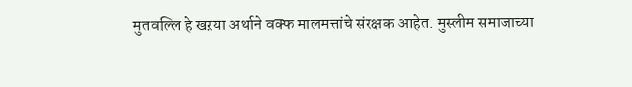मुतवल्लि हे खऱया अर्थाने वक्फ मालमत्तांचे संरक्षक आहेत. मुस्लीम समाजाच्या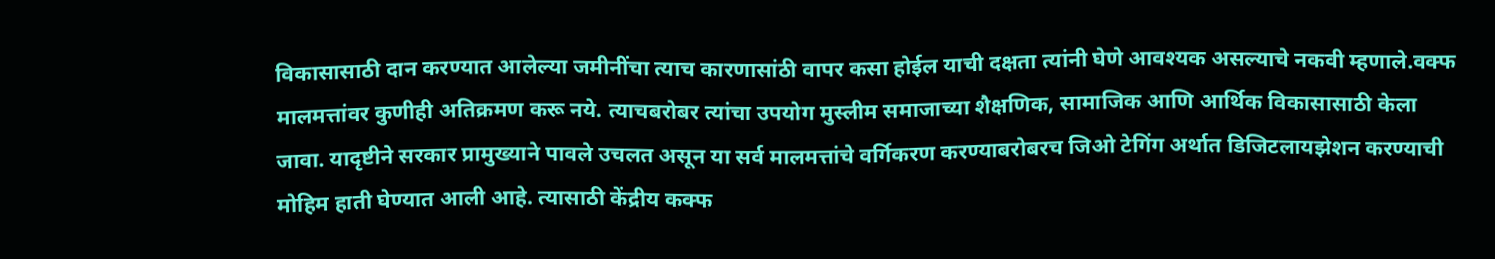विकासासाठी दान करण्यात आलेल्या जमीनींचा त्याच कारणासांठी वापर कसा होईल याची दक्षता त्यांनी घेणे आवश्यक असल्याचे नकवी म्हणाले.वक्फ मालमत्तांवर कुणीही अतिक्रमण करू नये. त्याचबरोबर त्यांचा उपयोग मुस्लीम समाजाच्या शैक्षणिक, सामाजिक आणि आर्थिक विकासासाठी केला जावा. यादृष्टीने सरकार प्रामुख्याने पावले उचलत असून या सर्व मालमत्तांचे वर्गिकरण करण्याबरोबरच जिओ टेगिंग अर्थात डिजिटलायझेशन करण्याची मोहिम हाती घेण्यात आली आहे. त्यासाठी केंद्रीय कक्फ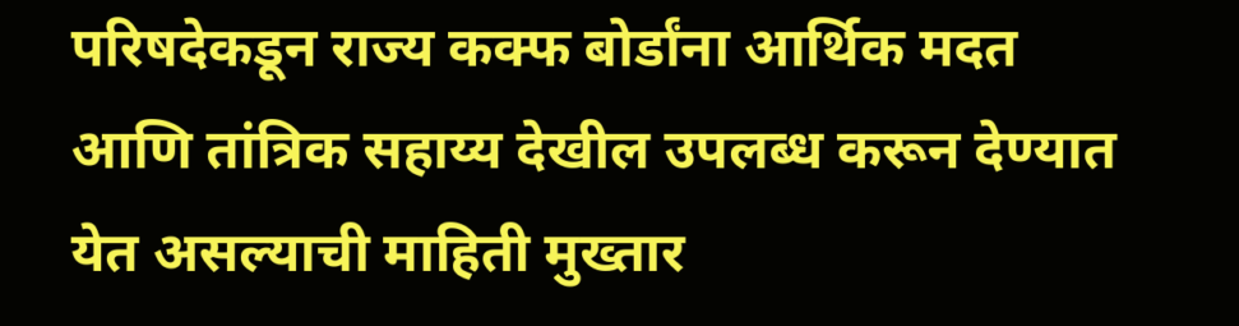परिषदेकडून राज्य कक्फ बोर्डांना आर्थिक मदत आणि तांत्रिक सहाय्य देखील उपलब्ध करून देण्यात येत असल्याची माहिती मुख्तार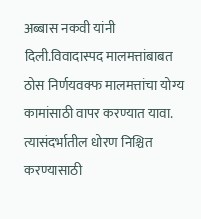अब्बास नकवी यांनी दिली.विवादास्पद मालमत्तांबाबत ठोस निर्णयवक्फ मालमत्तांचा योग्य कामांसाठी वापर करण्यात यावा. त्यासंदर्भातील धोरण निश्चित करण्यासाठी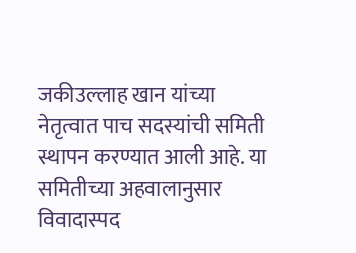जकीउल्लाह खान यांच्या नेतृत्वात पाच सदस्यांची समिती स्थापन करण्यात आली आहे. या समितीच्या अहवालानुसार विवादास्पद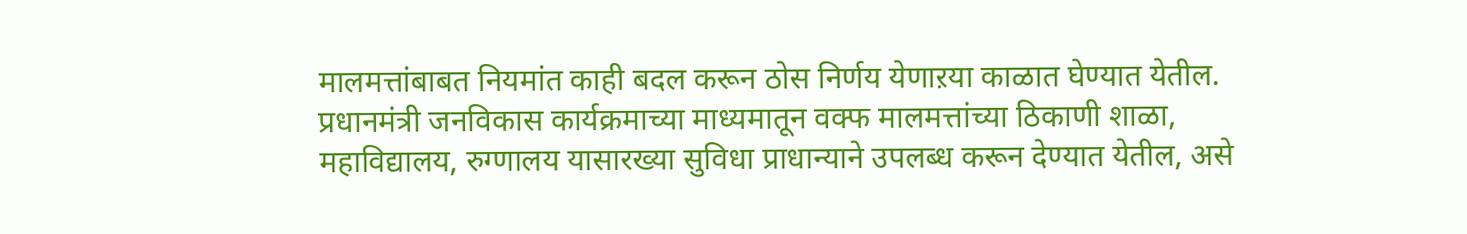मालमत्तांबाबत नियमांत काही बदल करून ठोस निर्णय येणाऱया काळात घेण्यात येतील. प्रधानमंत्री जनविकास कार्यक्रमाच्या माध्यमातून वक्फ मालमत्तांच्या ठिकाणी शाळा, महाविद्यालय, रुग्णालय यासारख्या सुविधा प्राधान्याने उपलब्ध करून देण्यात येतील, असे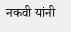नकवी यांनी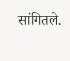सांगितले.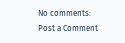No comments:
Post a Comment